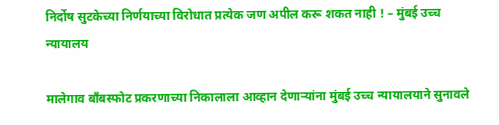निर्दोष सुटकेच्या निर्णयाच्या विरोधात प्रत्येक जण अपील करू शकत नाही ! – मुंबई उच्च न्यायालय

मालेगाव बाँबस्फोट प्रकरणाच्या निकालाला आव्हान देणार्‍यांना मुंबई उच्च न्यायालयाने सुनावले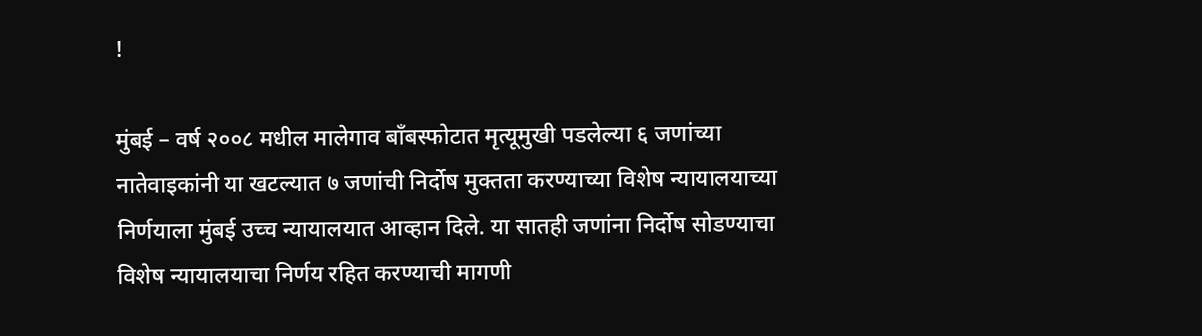!

मुंबई – वर्ष २००८ मधील मालेगाव बाँबस्फोटात मृत्यूमुखी पडलेल्या ६ जणांच्या नातेवाइकांनी या खटल्यात ७ जणांची निर्दोष मुक्तता करण्याच्या विशेष न्यायालयाच्या निर्णयाला मुंबई उच्च न्यायालयात आव्हान दिले. या सातही जणांना निर्दोष सोडण्याचा विशेष न्यायालयाचा निर्णय रहित करण्याची मागणी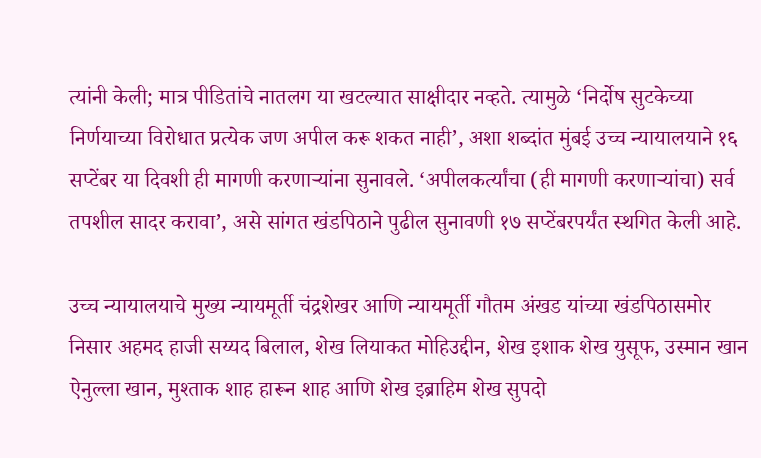त्यांनी केली; मात्र पीडितांचे नातलग या खटल्यात साक्षीदार नव्हते. त्यामुळे ‘निर्दोष सुटकेच्या निर्णयाच्या विरोधात प्रत्येक जण अपील करू शकत नाही’, अशा शब्दांत मुंबई उच्च न्यायालयाने १६ सप्टेंबर या दिवशी ही मागणी करणार्‍यांना सुनावले. ‘अपीलकर्त्यांचा (ही मागणी करणार्‍यांचा) सर्व तपशील सादर करावा’, असे सांगत खंडपिठाने पुढील सुनावणी १७ सप्टेंबरपर्यंत स्थगित केली आहे.

उच्च न्यायालयाचे मुख्य न्यायमूर्ती चंद्रशेखर आणि न्यायमूर्ती गौतम अंखड यांच्या खंडपिठासमोर निसार अहमद हाजी सय्यद बिलाल, शेख लियाकत मोहिउद्दीन, शेख इशाक शेख युसूफ, उस्मान खान ऐनुल्ला खान, मुश्ताक शाह हारून शाह आणि शेख इब्राहिम शेख सुपदो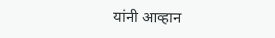यांनी आव्हान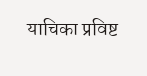याचिका प्रविष्ट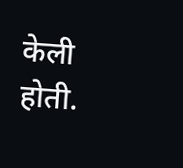केली होती.